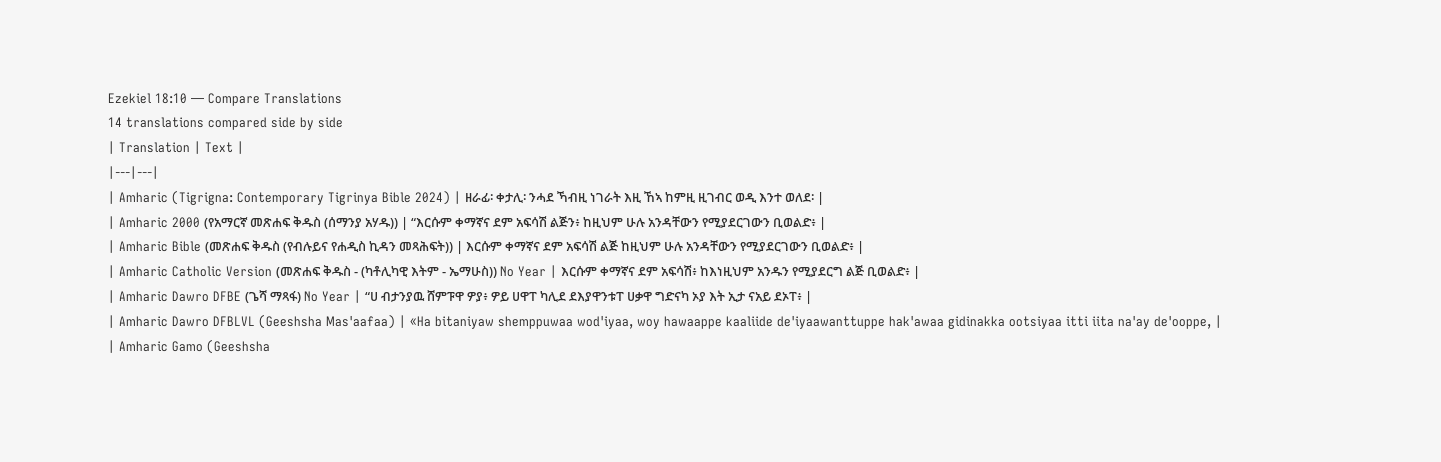Ezekiel 18:10 — Compare Translations
14 translations compared side by side
| Translation | Text |
|---|---|
| Amharic (Tigrigna: Contemporary Tigrinya Bible 2024) | ዘራፊ፡ ቀታሊ፡ ንሓደ ኻብዚ ነገራት እዚ ኸኣ ከምዚ ዚገብር ወዲ እንተ ወለደ፡ |
| Amharic 2000 (የአማርኛ መጽሐፍ ቅዱስ (ሰማንያ አሃዱ)) | “እርሱም ቀማኛና ደም አፍሳሽ ልጅን፥ ከዚህም ሁሉ አንዳቸውን የሚያደርገውን ቢወልድ፥ |
| Amharic Bible (መጽሐፍ ቅዱስ (የብሉይና የሐዲስ ኪዳን መጻሕፍት)) | እርሱም ቀማኛና ደም አፍሳሽ ልጅ ከዚህም ሁሉ አንዳቸውን የሚያደርገውን ቢወልድ፥ |
| Amharic Catholic Version (መጽሐፍ ቅዱስ - (ካቶሊካዊ እትም - ኤማሁስ)) No Year | እርሱም ቀማኛና ደም አፍሳሽ፥ ከእነዚህም አንዱን የሚያደርግ ልጅ ቢወልድ፥ |
| Amharic Dawro DFBE (ጌሻ ማጻፋ) No Year | “ሀ ብታንያዉ ሸምፑዋ ዎያ፥ ዎይ ሀዋፐ ካሊደ ደእያዋንቱፐ ሀቃዋ ግድናካ ኦያ እት ኢታ ናአይ ደኦፐ፥ |
| Amharic Dawro DFBLVL (Geeshsha Mas'aafaa) | «Ha bitaniyaw shemppuwaa wod'iyaa, woy hawaappe kaaliide de'iyaawanttuppe hak'awaa gidinakka ootsiyaa itti iita na'ay de'ooppe, |
| Amharic Gamo (Geeshsha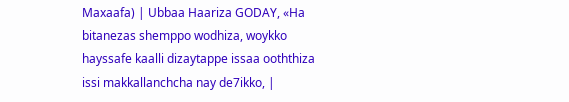Maxaafa) | Ubbaa Haariza GODAY, «Ha bitanezas shemppo wodhiza, woykko hayssafe kaalli dizaytappe issaa ooththiza issi makkallanchcha nay de7ikko, |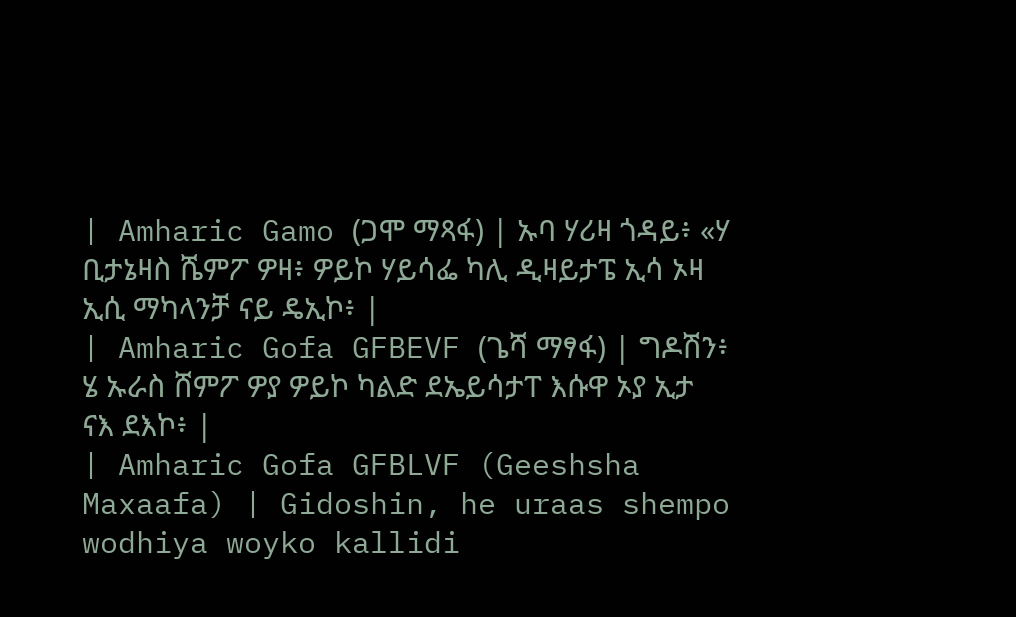| Amharic Gamo (ጋሞ ማጻፋ) | ኡባ ሃሪዛ ጎዳይ፥ «ሃ ቢታኔዛስ ሼምፖ ዎዛ፥ ዎይኮ ሃይሳፌ ካሊ ዲዛይታፔ ኢሳ ኦዛ ኢሲ ማካላንቻ ናይ ዴኢኮ፥ |
| Amharic Gofa GFBEVF (ጌሻ ማፃፋ) | ግዶሽን፥ ሄ ኡራስ ሸምፖ ዎያ ዎይኮ ካልድ ደኤይሳታፐ እሱዋ ኦያ ኢታ ናእ ደእኮ፥ |
| Amharic Gofa GFBLVF (Geeshsha Maxaafa) | Gidoshin, he uraas shempo wodhiya woyko kallidi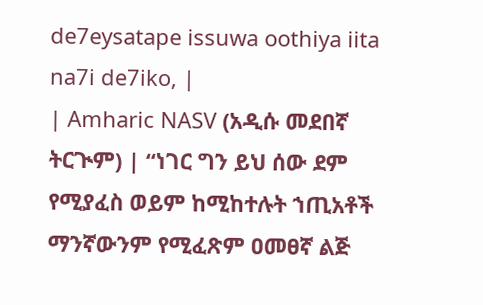de7eysatape issuwa oothiya iita na7i de7iko, |
| Amharic NASV (አዲሱ መደበኛ ትርጒም) | “ነገር ግን ይህ ሰው ደም የሚያፈስ ወይም ከሚከተሉት ኀጢአቶች ማንኛውንም የሚፈጽም ዐመፀኛ ልጅ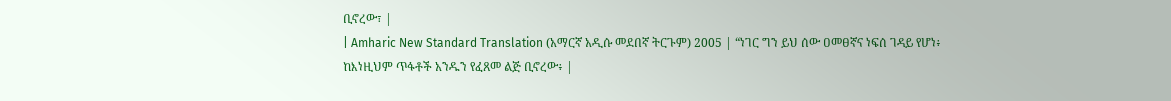ቢኖረው፣ |
| Amharic New Standard Translation (አማርኛ አዲሱ መደበኛ ትርጉም) 2005 | “ነገር ግን ይህ ሰው ዐመፀኛና ነፍሰ ገዳይ የሆነ፥ ከእነዚህም ጥፋቶች አንዱን የፈጸመ ልጅ ቢኖረው፥ |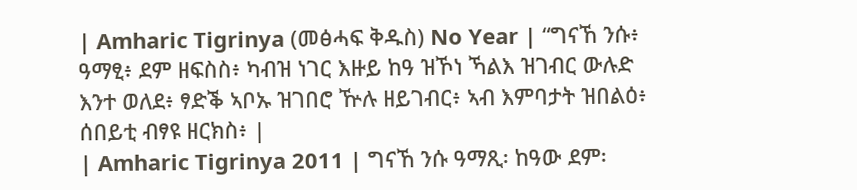| Amharic Tigrinya (መፅሓፍ ቅዱስ) No Year | “ግናኸ ንሱ፥ ዓማፂ፥ ደም ዘፍስስ፥ ካብዝ ነገር እዙይ ከዓ ዝኾነ ኻልእ ዝገብር ውሉድ እንተ ወለደ፥ ፃድቕ ኣቦኡ ዝገበሮ ዅሉ ዘይገብር፥ ኣብ እምባታት ዝበልዕ፥ ሰበይቲ ብፃዩ ዘርክስ፥ |
| Amharic Tigrinya 2011 | ግናኸ ንሱ ዓማጺ፡ ከዓው ደም፡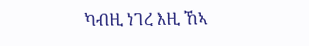ካብዚ ነገረ እዚ ኸኣ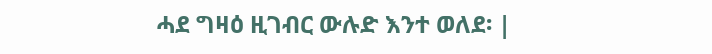ሓደ ግዛዕ ዚገብር ውሉድ እንተ ወለደ፡ |